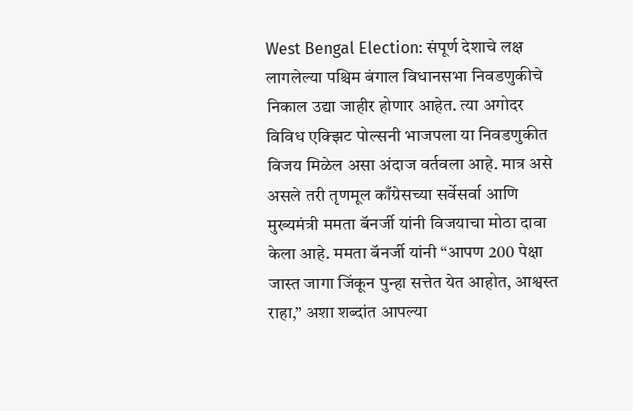West Bengal Election: संपूर्ण देशाचे लक्ष लागलेल्या पश्चिम बंगाल विधानसभा निवडणुकीचे निकाल उद्या जाहीर होणार आहेत. त्या अगोदर विविध एक्झिट पोल्सनी भाजपला या निवडणुकीत विजय मिळेल असा अंदाज वर्तवला आहे. मात्र असे असले तरी तृणमूल काँग्रेसच्या सर्वेसर्वा आणि मुख्यमंत्री ममता बॅनर्जी यांनी विजयाचा मोठा दावा केला आहे. ममता बॅनर्जी यांनी “आपण 200 पेक्षा जास्त जागा जिंकून पुन्हा सत्तेत येत आहोत, आश्वस्त राहा,” अशा शब्दांत आपल्या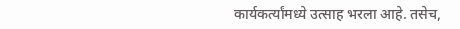कार्यकर्त्यांमध्ये उत्साह भरला आहे. तसेच,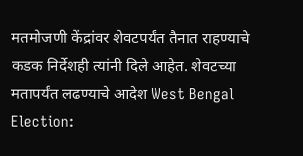मतमोजणी केंद्रांवर शेवटपर्यंत तैनात राहण्याचे कडक निर्देशही त्यांनी दिले आहेत. शेवटच्या मतापर्यंत लढण्याचे आदेश West Bengal Election: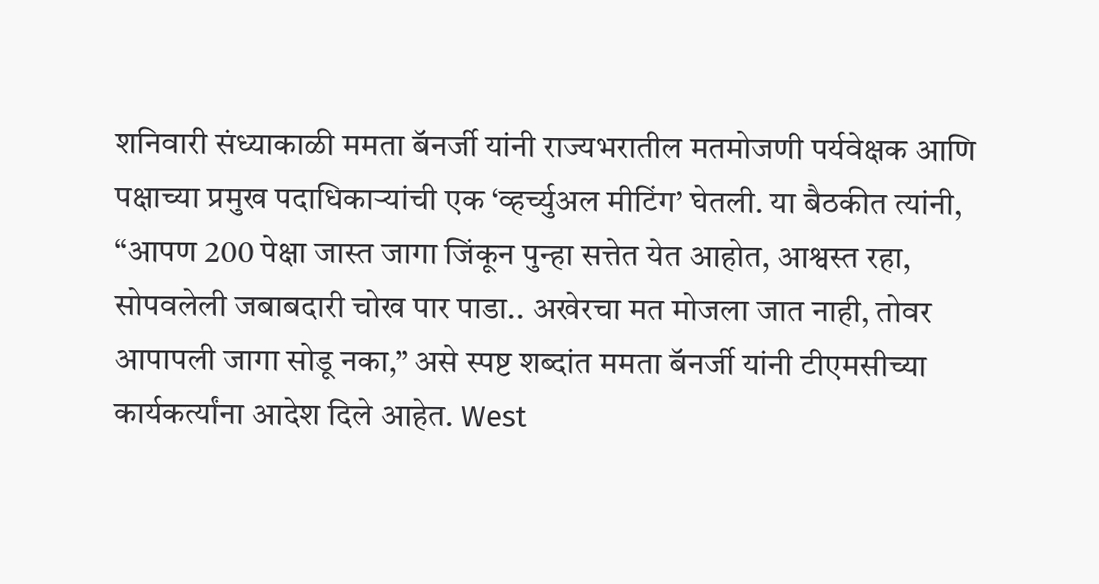शनिवारी संध्याकाळी ममता बॅनर्जी यांनी राज्यभरातील मतमोजणी पर्यवेक्षक आणि पक्षाच्या प्रमुख पदाधिकाऱ्यांची एक ‘व्हर्च्युअल मीटिंग’ घेतली. या बैठकीत त्यांनी, “आपण 200 पेक्षा जास्त जागा जिंकून पुन्हा सत्तेत येत आहोत, आश्वस्त रहा, सोपवलेली जबाबदारी चोख पार पाडा.. अखेरचा मत मोजला जात नाही, तोवर आपापली जागा सोडू नका,” असे स्पष्ट शब्दांत ममता बॅनर्जी यांनी टीएमसीच्या कार्यकर्त्यांना आदेश दिले आहेत. West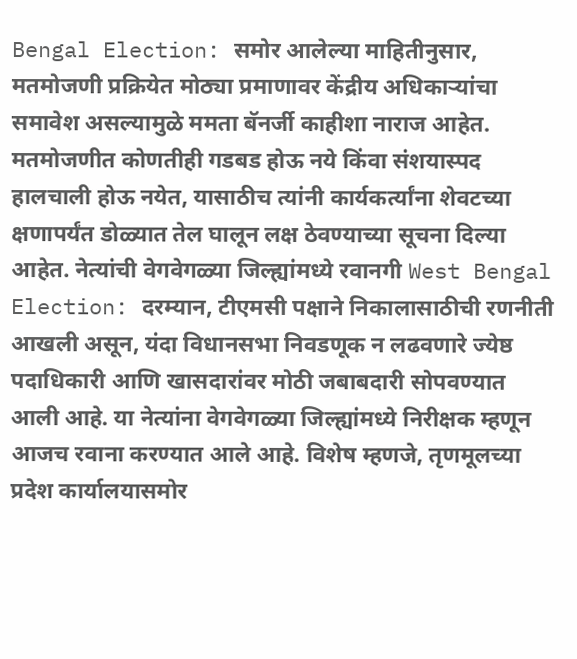Bengal Election: समोर आलेल्या माहितीनुसार, मतमोजणी प्रक्रियेत मोठ्या प्रमाणावर केंद्रीय अधिकाऱ्यांचा समावेश असल्यामुळे ममता बॅनर्जी काहीशा नाराज आहेत. मतमोजणीत कोणतीही गडबड होऊ नये किंवा संशयास्पद हालचाली होऊ नयेत, यासाठीच त्यांनी कार्यकर्त्यांना शेवटच्या क्षणापर्यंत डोळ्यात तेल घालून लक्ष ठेवण्याच्या सूचना दिल्या आहेत. नेत्यांची वेगवेगळ्या जिल्ह्यांमध्ये रवानगी West Bengal Election: दरम्यान, टीएमसी पक्षाने निकालासाठीची रणनीती आखली असून, यंदा विधानसभा निवडणूक न लढवणारे ज्येष्ठ पदाधिकारी आणि खासदारांवर मोठी जबाबदारी सोपवण्यात आली आहे. या नेत्यांना वेगवेगळ्या जिल्ह्यांमध्ये निरीक्षक म्हणून आजच रवाना करण्यात आले आहे. विशेष म्हणजे, तृणमूलच्या प्रदेश कार्यालयासमोर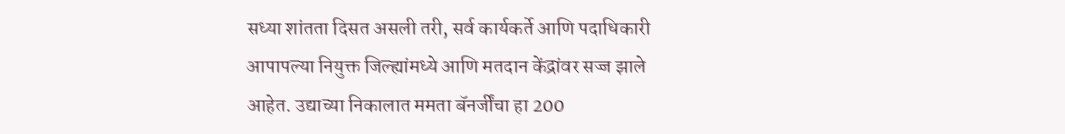सध्या शांतता दिसत असली तरी, सर्व कार्यकर्ते आणि पदाधिकारी आपापल्या नियुक्त जिल्ह्यांमध्ये आणि मतदान केंद्रांवर सज्ज झाले आहेत. उद्याच्या निकालात ममता बॅनर्जींचा हा 200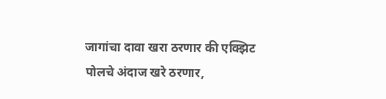जागांचा दावा खरा ठरणार की एक्झिट पोलचे अंदाज खरे ठरणार,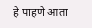हे पाहणे आता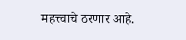महत्त्वाचे ठरणार आहे.